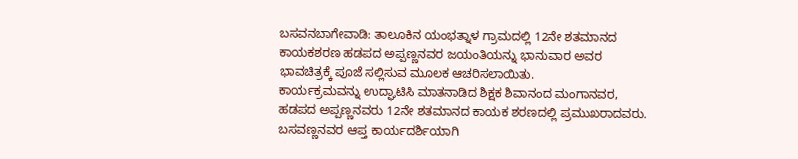ಬಸವನಬಾಗೇವಾಡಿ: ತಾಲೂಕಿನ ಯಂಭತ್ನಾಳ ಗ್ರಾಮದಲ್ಲಿ 12ನೇ ಶತಮಾನದ ಕಾಯಕಶರಣ ಹಡಪದ ಅಪ್ಪಣ್ಣನವರ ಜಯಂತಿಯನ್ನು ಭಾನುವಾರ ಅವರ ಭಾವಚಿತ್ರಕ್ಕೆ ಪೂಜೆ ಸಲ್ಲಿಸುವ ಮೂಲಕ ಆಚರಿಸಲಾಯಿತು.
ಕಾರ್ಯಕ್ರಮವನ್ನು ಉದ್ಘಾಟಿಸಿ ಮಾತನಾಡಿದ ಶಿಕ್ಷಕ ಶಿವಾನಂದ ಮಂಗಾನವರ, ಹಡಪದ ಅಪ್ಪಣ್ಣನವರು 12ನೇ ಶತಮಾನದ ಕಾಯಕ ಶರಣದಲ್ಲಿ ಪ್ರಮುಖರಾದವರು. ಬಸವಣ್ಣನವರ ಆಪ್ತ ಕಾರ್ಯದರ್ಶಿಯಾಗಿ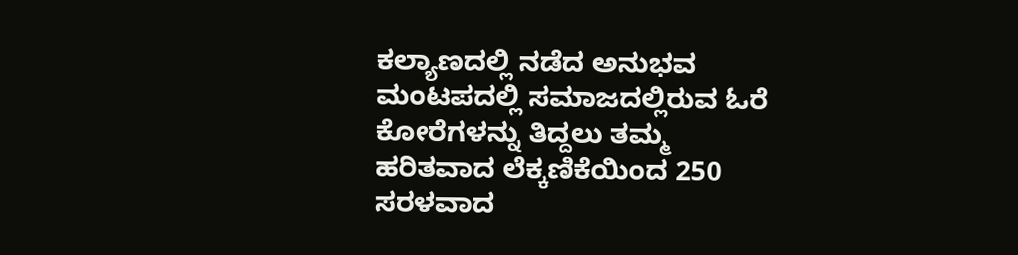ಕಲ್ಯಾಣದಲ್ಲಿ ನಡೆದ ಅನುಭವ ಮಂಟಪದಲ್ಲಿ ಸಮಾಜದಲ್ಲಿರುವ ಓರೆ ಕೋರೆಗಳನ್ನು ತಿದ್ದಲು ತಮ್ಮ ಹರಿತವಾದ ಲೆಕ್ಕಣಿಕೆಯಿಂದ 250 ಸರಳವಾದ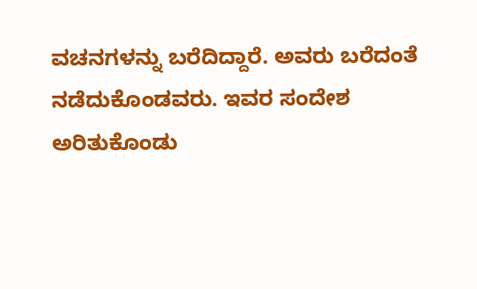ವಚನಗಳನ್ನು ಬರೆದಿದ್ದಾರೆ. ಅವರು ಬರೆದಂತೆ ನಡೆದುಕೊಂಡವರು. ಇವರ ಸಂದೇಶ ಅರಿತುಕೊಂಡು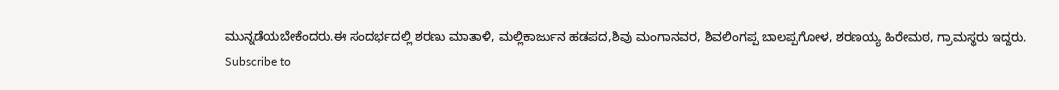ಮುನ್ನಡೆಯಬೇಕೆಂದರು.ಈ ಸಂದರ್ಭದಲ್ಲಿ ಶರಣು ಮಾತಾಳಿ, ಮಲ್ಲಿಕಾರ್ಜುನ ಹಡಪದ,ಶಿವು ಮಂಗಾನವರ, ಶಿವಲಿಂಗಪ್ಪ ಬಾಲಪ್ಪಗೋಳ, ಶರಣಯ್ಯ ಹಿರೇಮಠ, ಗ್ರಾಮಸ್ಥರು ಇದ್ದರು.
Subscribe to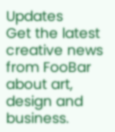Updates
Get the latest creative news from FooBar about art, design and business.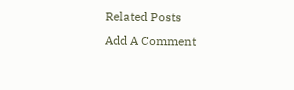Related Posts
Add A Comment